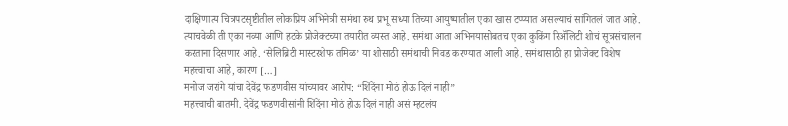दाक्षिणात्य चित्रपटसृष्टीतील लोकप्रिय अभिनेत्री समंथा रुथ प्रभू सध्या तिच्या आयुष्यातील एका खास टप्प्यात असल्याचं सांगितलं जात आहे. त्याचवेळी ती एका नव्या आणि हटके प्रोजेक्टच्या तयारीत व्यस्त आहे. समंथा आता अभिनयासोबतच एका कुकिंग रिॲलिटी शोचं सूत्रसंचालन करताना दिसणार आहे. ‘सेलिब्रिटी मास्टरशेफ तमिळ’ या शोसाठी समंथाची निवड करण्यात आली आहे. समंथासाठी हा प्रोजेक्ट विशेष महत्त्वाचा आहे, कारण […]
मनोज जरांगे यांचा देवेंद्र फडणवीस यांच्यावर आरोप: “शिंदेंना मोठं होऊ दिलं नाही”
महत्त्वाची बातमी. देवेंद्र फडणवीसांनी शिंदेंना मोठं होऊ दिलं नाही असं म्हटलंय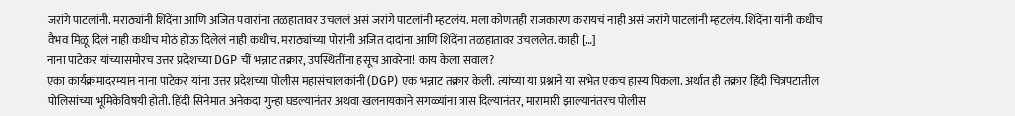जरांगे पाटलांनी. मराठ्यांनी शिंदेंना आणि अजित पवारांना तळहातावर उचललं असं जरांगे पाटलांनी म्हटलंय. मला कोणतही राजकारण करायचं नाही असं जरांगे पाटलांनी म्हटलंय. शिंदेंना यांनी कधीच वैभव मिळू दिलं नाही कधीच मोठं होऊ दिलेलं नाही कधीच. मराठ्यांच्या पोरांनी अजित दादांना आणि शिंदेंना तळहातावर उचललेत. काही […]
नाना पाटेकर यांच्यासमोरच उत्तर प्रदेशच्या DGP चीं भन्नाट तक्रार, उपस्थितींना हसूच आवरेना! काय केला सवाल?
एका कार्यक्रमादरम्यान नाना पाटेकर यांना उत्तर प्रदेशच्या पोलीस महासंचालकांनी (DGP) एक भन्नाट तक्रार केली. त्यांच्या या प्रश्नाने या सभेत एकच हास्य पिकला. अर्थात ही तक्रार हिंदी चित्रपटातील पोलिसांच्या भूमिकेविषयी होती. हिंदी सिनेमात अनेकदा गुन्हा घडल्यानंतर अथवा खलनायकाने सगळ्यांना त्रास दिल्यानंतर, मारामारी झाल्यानंतरच पोलीस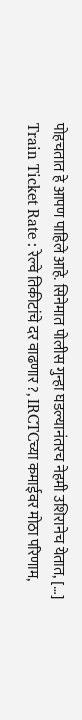पोहचतात हे आपण पाहिले आहे. सिनेमात पोलीस गुन्हा घडल्यानंतरच नेहमी उशिरानेच येतात, […]
Train Ticket Rate : रेल्वे तिकीटांचे दर वाढणार ?, IRCTCच्या कमाईवर मोठा परिणाम,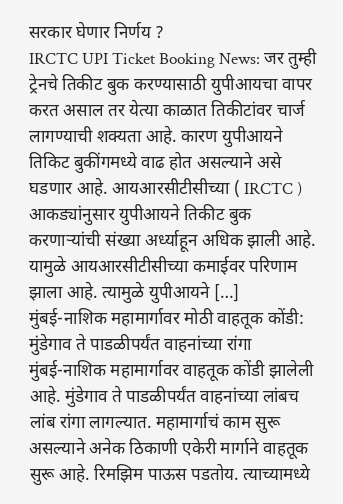सरकार घेणार निर्णय ?
IRCTC UPI Ticket Booking News: जर तुम्ही ट्रेनचे तिकीट बुक करण्यासाठी युपीआयचा वापर करत असाल तर येत्या काळात तिकीटांवर चार्ज लागण्याची शक्यता आहे. कारण युपीआयने तिकिट बुकींगमध्ये वाढ होत असल्याने असे घडणार आहे. आयआरसीटीसीच्या ( IRCTC ) आकड्यांनुसार युपीआयने तिकीट बुक करणाऱ्यांची संख्या अर्ध्याहून अधिक झाली आहे. यामुळे आयआरसीटीसीच्या कमाईवर परिणाम झाला आहे. त्यामुळे युपीआयने […]
मुंबई-नाशिक महामार्गावर मोठी वाहतूक कोंडी: मुंडेगाव ते पाडळीपर्यंत वाहनांच्या रांगा
मुंबई-नाशिक महामार्गावर वाहतूक कोंडी झालेली आहे. मुंडेगाव ते पाडळीपर्यंत वाहनांच्या लांबच लांब रांगा लागल्यात. महामार्गाचं काम सुरू असल्याने अनेक ठिकाणी एकेरी मार्गाने वाहतूक सुरू आहे. रिमझिम पाऊस पडतोय. त्याच्यामध्ये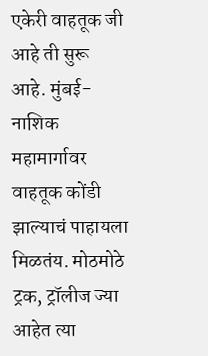एकेरी वाहतूक जी आहे ती सुरू आहे. मुंबई-नाशिक महामार्गावर वाहतूक कोंडी झाल्याचं पाहायला मिळतंय. मोठमोठे ट्रक, ट्रॉलीज ज्या आहेत त्या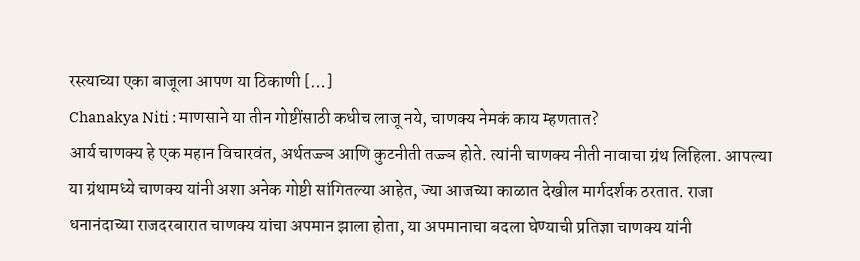रस्त्याच्या एका बाजूला आपण या ठिकाणी […]
Chanakya Niti : माणसाने या तीन गोष्टींसाठी कधीच लाजू नये, चाणक्य नेमकं काय म्हणतात?
आर्य चाणक्य हे एक महान विचारवंत, अर्थतज्ज्ञ आणि कुटनीती तज्ज्ञ होते. त्यांनी चाणक्य नीती नावाचा ग्रंथ लिहिला. आपल्या या ग्रंथामध्ये चाणक्य यांनी अशा अनेक गोष्टी सांगितल्या आहेत, ज्या आजच्या काळात देखील मार्गदर्शक ठरतात. राजा धनानंदाच्या राजदरबारात चाणक्य यांचा अपमान झाला होता, या अपमानाचा बदला घेण्याची प्रतिज्ञा चाणक्य यांनी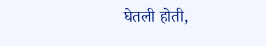घेतली होती,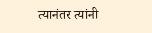त्यानंतर त्यांनी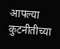आपल्या कुटनीतीच्या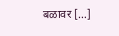बळावर […]